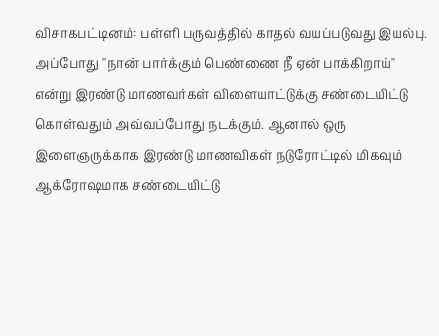விசாகபட்டினம்: பள்ளி பருவத்தில் காதல் வயப்படுவது இயல்பு. அப்போது ''நான் பார்க்கும் பெண்ணை நீ ஏன் பாக்கிறாய்'' என்று இரண்டு மாணவர்கள் விளையாட்டுக்கு சண்டையிட்டு கொள்வதும் அவ்வப்போது நடக்கும். ஆனால் ஒரு இளைஞருக்காக இரண்டு மாணவிகள் நடுரோட்டில் மிகவும் ஆக்ரோஷமாக சண்டையிட்டு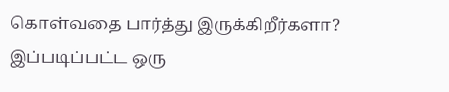கொள்வதை பார்த்து இருக்கிறீர்களா? இப்படிப்பட்ட ஒரு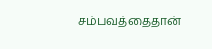சம்பவத்தைதான்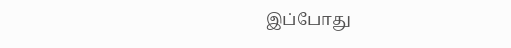இப்போது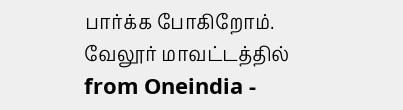பார்க்க போகிறோம். வேலூர் மாவட்டத்தில்
from Oneindia -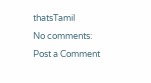thatsTamil
No comments:
Post a Comment